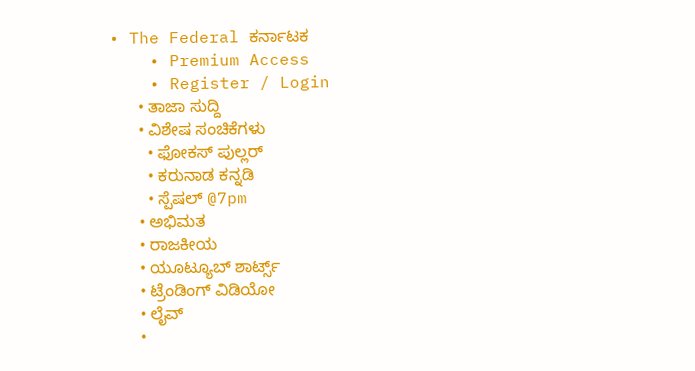• The Federal ಕರ್ನಾಟಕ
    • Premium Access
    • Register / Login
      • ತಾಜಾ ಸುದ್ದಿ
      • ವಿಶೇಷ ಸಂಚಿಕೆಗಳು
        • ಫೋಕಸ್‌ ಪುಲ್ಲರ್‌
        • ಕರುನಾಡ ಕನ್ನಡಿ
        • ಸ್ಪೆಷಲ್‌ @7pm
      • ಅಭಿಮತ
      • ರಾಜಕೀಯ
      • ಯೂಟ್ಯೂಬ್‌ ಶಾರ್ಟ್ಸ್‌
      • ಟ್ರೆಂಡಿಂಗ್‌ ವಿಡಿಯೋ
      • ಲೈವ್‌
      •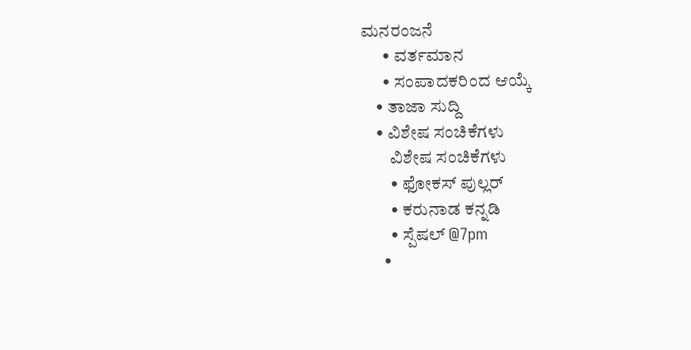ಮನರಂಜನೆ
      • ವರ್ತಮಾನ
      • ಸಂಪಾದಕರಿಂದ ಆಯ್ಕೆ
    • ತಾಜಾ ಸುದ್ದಿ
    • ವಿಶೇಷ ಸಂಚಿಕೆಗಳು
        ವಿಶೇಷ ಸಂಚಿಕೆಗಳು
        • ಫೋಕಸ್‌ ಪುಲ್ಲರ್‌
        • ಕರುನಾಡ ಕನ್ನಡಿ
        • ಸ್ಪೆಷಲ್‌ @7pm
      •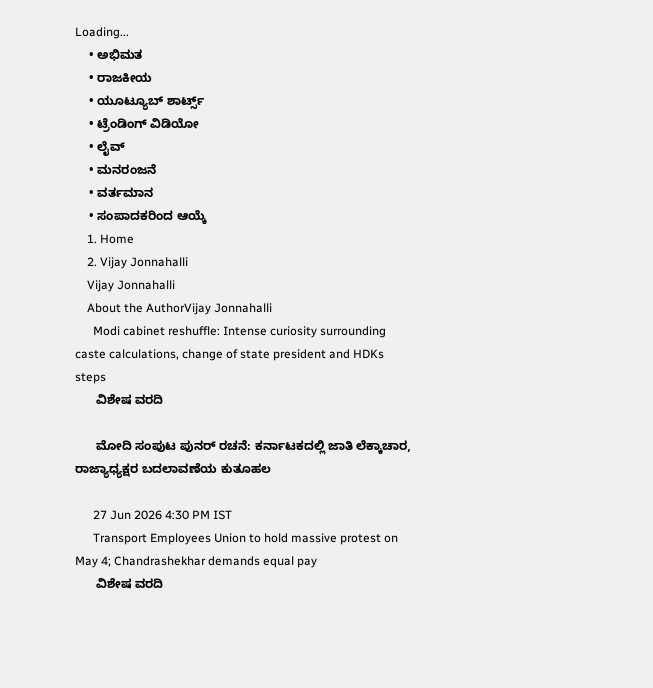Loading...
    • ಅಭಿಮತ
    • ರಾಜಕೀಯ
    • ಯೂಟ್ಯೂಬ್‌ ಶಾರ್ಟ್ಸ್‌
    • ಟ್ರೆಂಡಿಂಗ್‌ ವಿಡಿಯೋ
    • ಲೈವ್‌
    • ಮನರಂಜನೆ
    • ವರ್ತಮಾನ
    • ಸಂಪಾದಕರಿಂದ ಆಯ್ಕೆ
    1. Home
    2. Vijay Jonnahalli
    Vijay Jonnahalli
    About the AuthorVijay Jonnahalli
      Modi cabinet reshuffle: Intense curiosity surrounding caste calculations, change of state president and HDKs steps
      ವಿಶೇಷ ವರದಿ

      ಮೋದಿ ಸಂಪುಟ ಪುನರ್‌ ರಚನೆ: ಕರ್ನಾಟಕದಲ್ಲಿ ಜಾತಿ ಲೆಕ್ಕಾಚಾರ, ರಾಜ್ಯಾಧ್ಯಕ್ಷರ ಬದಲಾವಣೆಯ ಕುತೂಹಲ

      27 Jun 2026 4:30 PM IST
      Transport Employees Union to hold massive protest on May 4; Chandrashekhar demands equal pay
      ವಿಶೇಷ ವರದಿ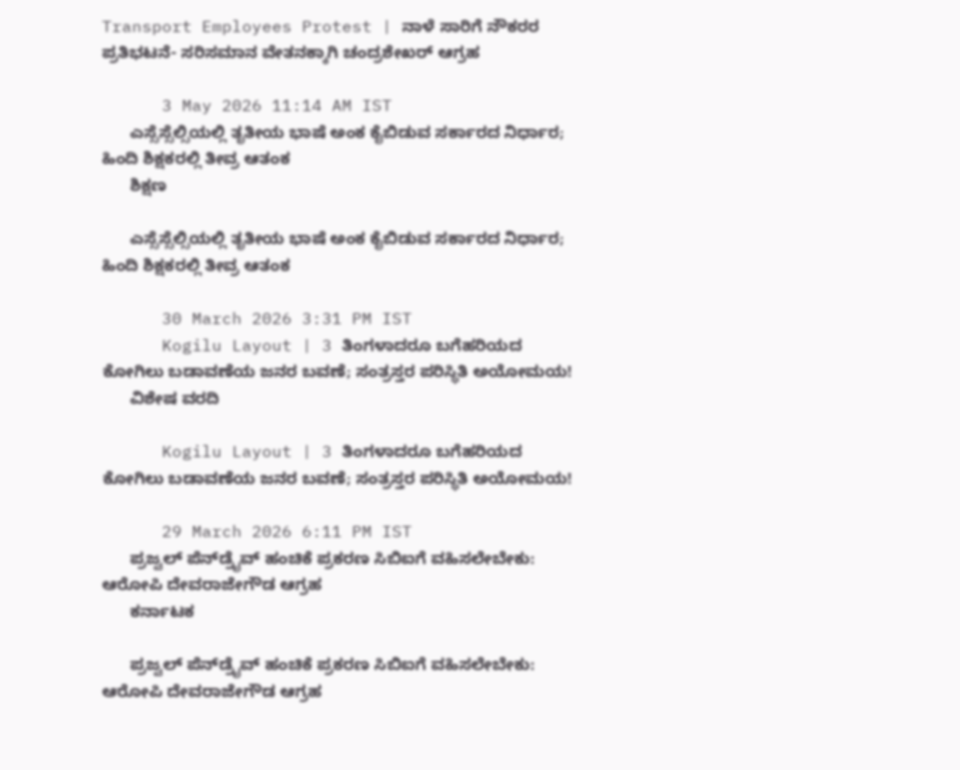Transport Employees Protest | ನಾಳೆ ಸಾರಿಗೆ ನೌಕರರ ಪ್ರತಿಭಟನೆ- ಸರಿಸಮಾನ ವೇತನಕ್ಕಾಗಿ ಚಂದ್ರಶೇಖರ್ ಆಗ್ರಹ

      3 May 2026 11:14 AM IST
      ಎಸ್ಸೆಸ್ಸೆಲ್ಸಿಯಲ್ಲಿ ತೃತೀಯ ಭಾಷೆ ಅಂಕ ಕೈಬಿಡುವ ಸರ್ಕಾರದ ನಿರ್ಧಾರ; ಹಿಂದಿ ಶಿಕ್ಷಕರಲ್ಲಿ ತೀವ್ರ ಆತಂಕ
      ಶಿಕ್ಷಣ

      ಎಸ್ಸೆಸ್ಸೆಲ್ಸಿಯಲ್ಲಿ ತೃತೀಯ ಭಾಷೆ ಅಂಕ ಕೈಬಿಡುವ ಸರ್ಕಾರದ ನಿರ್ಧಾರ; ಹಿಂದಿ ಶಿಕ್ಷಕರಲ್ಲಿ ತೀವ್ರ ಆತಂಕ

      30 March 2026 3:31 PM IST
      Kogilu Layout | 3 ತಿಂಗಳಾದರೂ ಬಗೆಹರಿಯದ ಕೋಗಿಲು ಬಡಾವಣೆಯ ಜನರ ಬವಣೆ; ಸಂತ್ರಸ್ತರ ಪರಿಸ್ಥಿತಿ ಅಯೋಮಯ!
      ವಿಶೇಷ ವರದಿ

      Kogilu Layout | 3 ತಿಂಗಳಾದರೂ ಬಗೆಹರಿಯದ ಕೋಗಿಲು ಬಡಾವಣೆಯ ಜನರ ಬವಣೆ; ಸಂತ್ರಸ್ತರ ಪರಿಸ್ಥಿತಿ ಅಯೋಮಯ!

      29 March 2026 6:11 PM IST
      ಪ್ರಜ್ವಲ್ ಪೆನ್‌ಡ್ರೈವ್ ಹಂಚಿಕೆ ಪ್ರಕರಣ ಸಿಬಿಐಗೆ ವಹಿಸಲೇಬೇಕು: ಆರೋಪಿ ದೇವರಾಜೇಗೌಡ ಆಗ್ರಹ
      ಕರ್ನಾಟಕ

      ಪ್ರಜ್ವಲ್ ಪೆನ್‌ಡ್ರೈವ್ ಹಂಚಿಕೆ ಪ್ರಕರಣ ಸಿಬಿಐಗೆ ವಹಿಸಲೇಬೇಕು: ಆರೋಪಿ ದೇವರಾಜೇಗೌಡ ಆಗ್ರಹ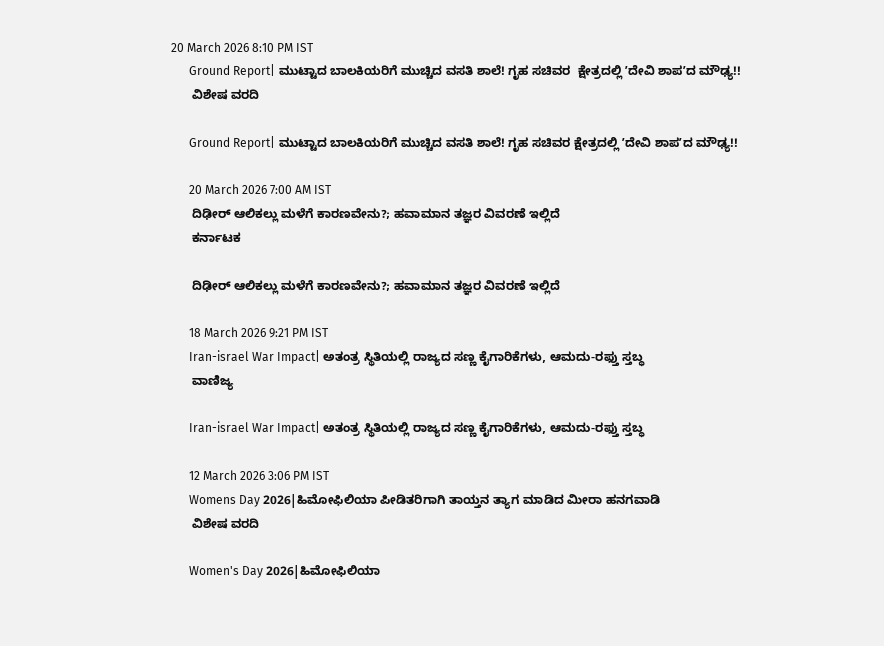20 March 2026 8:10 PM IST
      Ground Report| ಮುಟ್ಟಾದ ಬಾಲಕಿಯರಿಗೆ ಮುಚ್ಚಿದ ವಸತಿ ಶಾಲೆ! ಗೃಹ ಸಚಿವರ  ಕ್ಷೇತ್ರದಲ್ಲಿ ʼದೇವಿ ಶಾಪʼದ ಮೌಢ್ಯ!!
      ವಿಶೇಷ ವರದಿ

      Ground Report| ಮುಟ್ಟಾದ ಬಾಲಕಿಯರಿಗೆ ಮುಚ್ಚಿದ ವಸತಿ ಶಾಲೆ! ಗೃಹ ಸಚಿವರ ಕ್ಷೇತ್ರದಲ್ಲಿ ʼದೇವಿ ಶಾಪʼದ ಮೌಢ್ಯ!!

      20 March 2026 7:00 AM IST
      ದಿಢೀರ್ ಆಲಿಕಲ್ಲು ಮಳೆಗೆ ಕಾರಣವೇನು?; ಹವಾಮಾನ ತಜ್ಞರ ವಿವರಣೆ ಇಲ್ಲಿದೆ
      ಕರ್ನಾಟಕ

      ದಿಢೀರ್ ಆಲಿಕಲ್ಲು ಮಳೆಗೆ ಕಾರಣವೇನು?; ಹವಾಮಾನ ತಜ್ಞರ ವಿವರಣೆ ಇಲ್ಲಿದೆ

      18 March 2026 9:21 PM IST
      Iran-israel War Impact| ಅತಂತ್ರ ಸ್ಥಿತಿಯಲ್ಲಿ ರಾಜ್ಯದ ಸಣ್ಣ ಕೈಗಾರಿಕೆಗಳು, ಆಮದು-ರಫ್ತು ಸ್ತಬ್ಧ
      ವಾಣಿಜ್ಯ

      Iran-israel War Impact| ಅತಂತ್ರ ಸ್ಥಿತಿಯಲ್ಲಿ ರಾಜ್ಯದ ಸಣ್ಣ ಕೈಗಾರಿಕೆಗಳು, ಆಮದು-ರಫ್ತು ಸ್ತಬ್ಧ

      12 March 2026 3:06 PM IST
      Womens Day 2026|ಹಿಮೋಫಿಲಿಯಾ ಪೀಡಿತರಿಗಾಗಿ ತಾಯ್ತನ ತ್ಯಾಗ ಮಾಡಿದ ಮೀರಾ ಹನಗವಾಡಿ
      ವಿಶೇಷ ವರದಿ

      Women's Day 2026|ಹಿಮೋಫಿಲಿಯಾ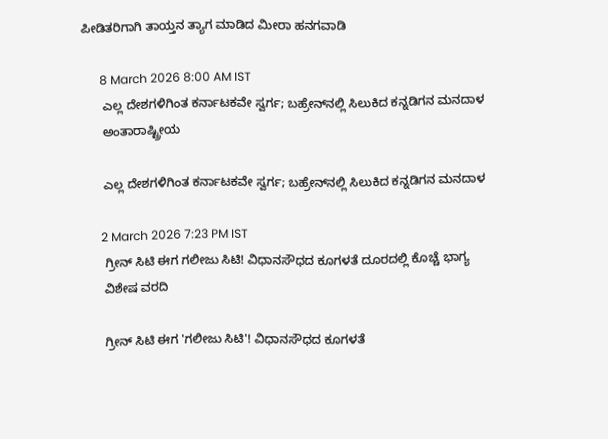ಪೀಡಿತರಿಗಾಗಿ ತಾಯ್ತನ ತ್ಯಾಗ ಮಾಡಿದ ಮೀರಾ ಹನಗವಾಡಿ

      8 March 2026 8:00 AM IST
      ಎಲ್ಲ ದೇಶಗಳಿಗಿಂತ ಕರ್ನಾಟಕವೇ ಸ್ವರ್ಗ; ಬಹ್ರೇನ್‌ನಲ್ಲಿ ಸಿಲುಕಿದ ಕನ್ನಡಿಗನ ಮನದಾಳ
      ಅಂತಾರಾಷ್ಟ್ರೀಯ

      ಎಲ್ಲ ದೇಶಗಳಿಗಿಂತ ಕರ್ನಾಟಕವೇ ಸ್ವರ್ಗ; ಬಹ್ರೇನ್‌ನಲ್ಲಿ ಸಿಲುಕಿದ ಕನ್ನಡಿಗನ ಮನದಾಳ

      2 March 2026 7:23 PM IST
      ಗ್ರೀನ್ ಸಿಟಿ ಈಗ ಗಲೀಜು ಸಿಟಿ! ವಿಧಾನಸೌಧದ ಕೂಗಳತೆ ದೂರದಲ್ಲಿ ಕೊಚ್ಚೆ ಭಾಗ್ಯ
      ವಿಶೇಷ ವರದಿ

      ಗ್ರೀನ್ ಸಿಟಿ ಈಗ 'ಗಲೀಜು ಸಿಟಿ'! ವಿಧಾನಸೌಧದ ಕೂಗಳತೆ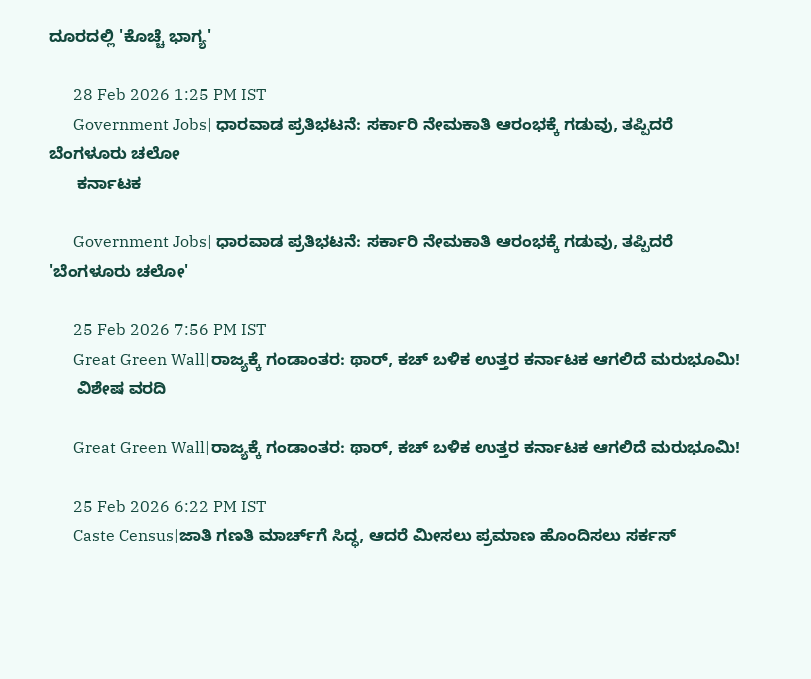ದೂರದಲ್ಲಿ 'ಕೊಚ್ಚೆ ಭಾಗ್ಯ'

      28 Feb 2026 1:25 PM IST
      Government Jobs| ಧಾರವಾಡ ಪ್ರತಿಭಟನೆ: ಸರ್ಕಾರಿ ನೇಮಕಾತಿ ಆರಂಭಕ್ಕೆ ಗಡುವು, ತಪ್ಪಿದರೆ ಬೆಂಗಳೂರು ಚಲೋ
      ಕರ್ನಾಟಕ

      Government Jobs| ಧಾರವಾಡ ಪ್ರತಿಭಟನೆ: ಸರ್ಕಾರಿ ನೇಮಕಾತಿ ಆರಂಭಕ್ಕೆ ಗಡುವು, ತಪ್ಪಿದರೆ 'ಬೆಂಗಳೂರು ಚಲೋ'

      25 Feb 2026 7:56 PM IST
      Great Green Wall|ರಾಜ್ಯಕ್ಕೆ ಗಂಡಾಂತರ: ಥಾರ್‌, ಕಚ್‌ ಬಳಿಕ ಉತ್ತರ ಕರ್ನಾಟಕ ಆಗಲಿದೆ ಮರುಭೂಮಿ!
      ವಿಶೇಷ ವರದಿ

      Great Green Wall|ರಾಜ್ಯಕ್ಕೆ ಗಂಡಾಂತರ: ಥಾರ್‌, ಕಚ್‌ ಬಳಿಕ ಉತ್ತರ ಕರ್ನಾಟಕ ಆಗಲಿದೆ ಮರುಭೂಮಿ!

      25 Feb 2026 6:22 PM IST
      Caste Census|ಜಾತಿ ಗಣತಿ ಮಾರ್ಚ್‌ಗೆ ಸಿದ್ಧ, ಆದರೆ ಮೀಸಲು ಪ್ರಮಾಣ ಹೊಂದಿಸಲು ಸರ್ಕಸ್‌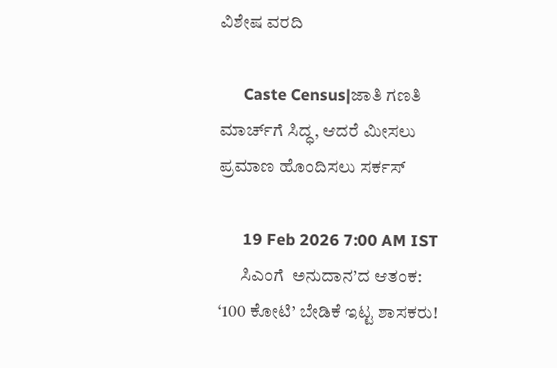ವಿಶೇಷ ವರದಿ

      Caste Census|ಜಾತಿ ಗಣತಿ ಮಾರ್ಚ್‌ಗೆ ಸಿದ್ಧ, ಆದರೆ ಮೀಸಲು ಪ್ರಮಾಣ ಹೊಂದಿಸಲು ಸರ್ಕಸ್‌

      19 Feb 2026 7:00 AM IST
      ಸಿಎಂಗೆ  ಅನುದಾನ’ದ ಆತಂಕ: ‘100 ಕೋಟಿ’ ಬೇಡಿಕೆ ಇಟ್ಟ ಶಾಸಕರು!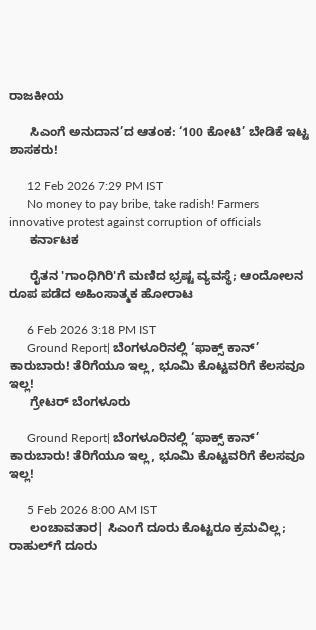ರಾಜಕೀಯ

      ಸಿಎಂಗೆ ಅನುದಾನ’ದ ಆತಂಕ: ‘100 ಕೋಟಿ’ ಬೇಡಿಕೆ ಇಟ್ಟ ಶಾಸಕರು!

      12 Feb 2026 7:29 PM IST
      No money to pay bribe, take radish! Farmers innovative protest against corruption of officials
      ಕರ್ನಾಟಕ

      ರೈತನ 'ಗಾಂಧಿಗಿರಿ'ಗೆ ಮಣಿದ ಭ್ರಷ್ಟ ವ್ಯವಸ್ಥೆ; ಆಂದೋಲನ ರೂಪ ಪಡೆದ ಅಹಿಂಸಾತ್ಮಕ ಹೋರಾಟ

      6 Feb 2026 3:18 PM IST
      Ground Report| ಬೆಂಗಳೂರಿನಲ್ಲಿ ‘ಫಾಕ್ಸ್ ಕಾನ್’ ಕಾರುಬಾರು! ತೆರಿಗೆಯೂ ಇಲ್ಲ, ಭೂಮಿ ಕೊಟ್ಟವರಿಗೆ ಕೆಲಸವೂ ಇಲ್ಲ!
      ಗ್ರೇಟರ್ ಬೆಂಗಳೂರು

      Ground Report| ಬೆಂಗಳೂರಿನಲ್ಲಿ ‘ಫಾಕ್ಸ್ ಕಾನ್’ ಕಾರುಬಾರು! ತೆರಿಗೆಯೂ ಇಲ್ಲ, ಭೂಮಿ ಕೊಟ್ಟವರಿಗೆ ಕೆಲಸವೂ ಇಲ್ಲ!

      5 Feb 2026 8:00 AM IST
      ಲಂಚಾವತಾರ| ಸಿಎಂಗೆ ದೂರು ಕೊಟ್ಟರೂ ಕ್ರಮವಿಲ್ಲ; ರಾಹುಲ್‌ಗೆ ದೂರು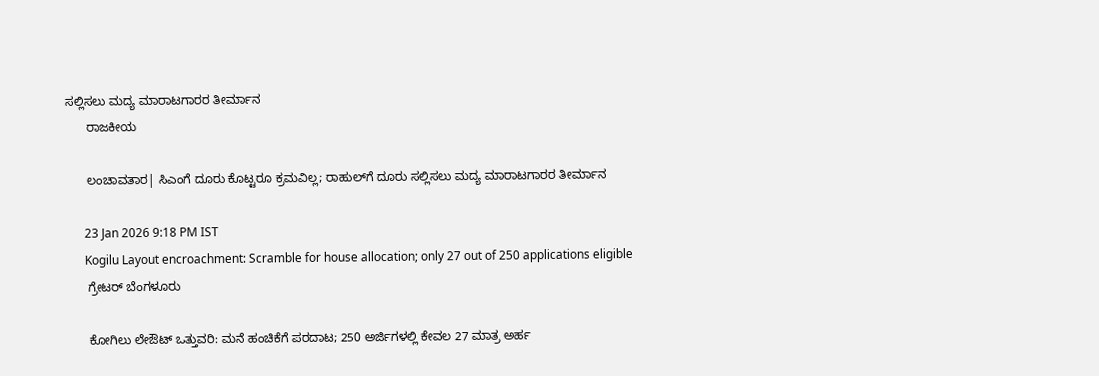ಸಲ್ಲಿಸಲು ಮದ್ಯ ಮಾರಾಟಗಾರರ ತೀರ್ಮಾನ
      ರಾಜಕೀಯ

      ಲಂಚಾವತಾರ| ಸಿಎಂಗೆ ದೂರು ಕೊಟ್ಟರೂ ಕ್ರಮವಿಲ್ಲ; ರಾಹುಲ್‌ಗೆ ದೂರು ಸಲ್ಲಿಸಲು ಮದ್ಯ ಮಾರಾಟಗಾರರ ತೀರ್ಮಾನ

      23 Jan 2026 9:18 PM IST
      Kogilu Layout encroachment: Scramble for house allocation; only 27 out of 250 applications eligible
      ಗ್ರೇಟರ್ ಬೆಂಗಳೂರು

      ಕೋಗಿಲು ಲೇಔಟ್ ಒತ್ತುವರಿ: ಮನೆ ಹಂಚಿಕೆಗೆ ಪರದಾಟ; 250 ಅರ್ಜಿಗಳಲ್ಲಿ ಕೇವಲ 27 ಮಾತ್ರ ಅರ್ಹ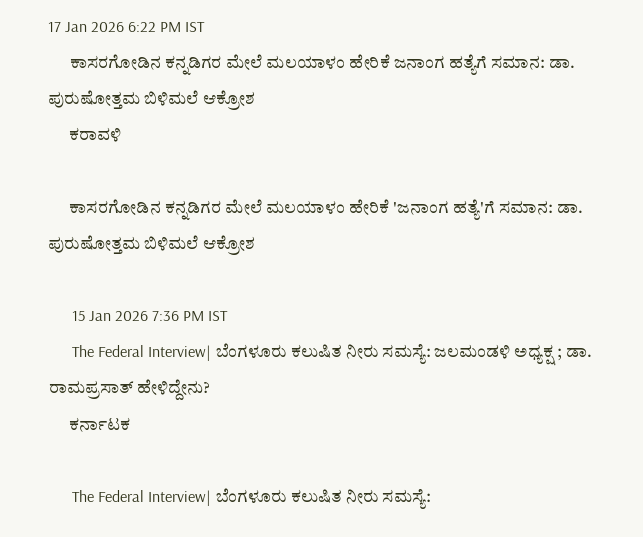17 Jan 2026 6:22 PM IST
      ಕಾಸರಗೋಡಿನ ಕನ್ನಡಿಗರ ಮೇಲೆ ಮಲಯಾಳಂ ಹೇರಿಕೆ ಜನಾಂಗ ಹತ್ಯೆಗೆ ಸಮಾನ: ಡಾ. ಪುರುಷೋತ್ತಮ ಬಿಳಿಮಲೆ ಆಕ್ರೋಶ
      ಕರಾವಳಿ

      ಕಾಸರಗೋಡಿನ ಕನ್ನಡಿಗರ ಮೇಲೆ ಮಲಯಾಳಂ ಹೇರಿಕೆ 'ಜನಾಂಗ ಹತ್ಯೆ'ಗೆ ಸಮಾನ: ಡಾ. ಪುರುಷೋತ್ತಮ ಬಿಳಿಮಲೆ ಆಕ್ರೋಶ

      15 Jan 2026 7:36 PM IST
      The Federal Interview| ಬೆಂಗಳೂರು ಕಲುಷಿತ ನೀರು ಸಮಸ್ಯೆ: ಜಲಮಂಡಳಿ ಅಧ್ಯಕ್ಷ ; ಡಾ. ರಾಮಪ್ರಸಾತ್‌ ಹೇಳಿದ್ದೇನು?
      ಕರ್ನಾಟಕ

      The Federal Interview| ಬೆಂಗಳೂರು ಕಲುಷಿತ ನೀರು ಸಮಸ್ಯೆ: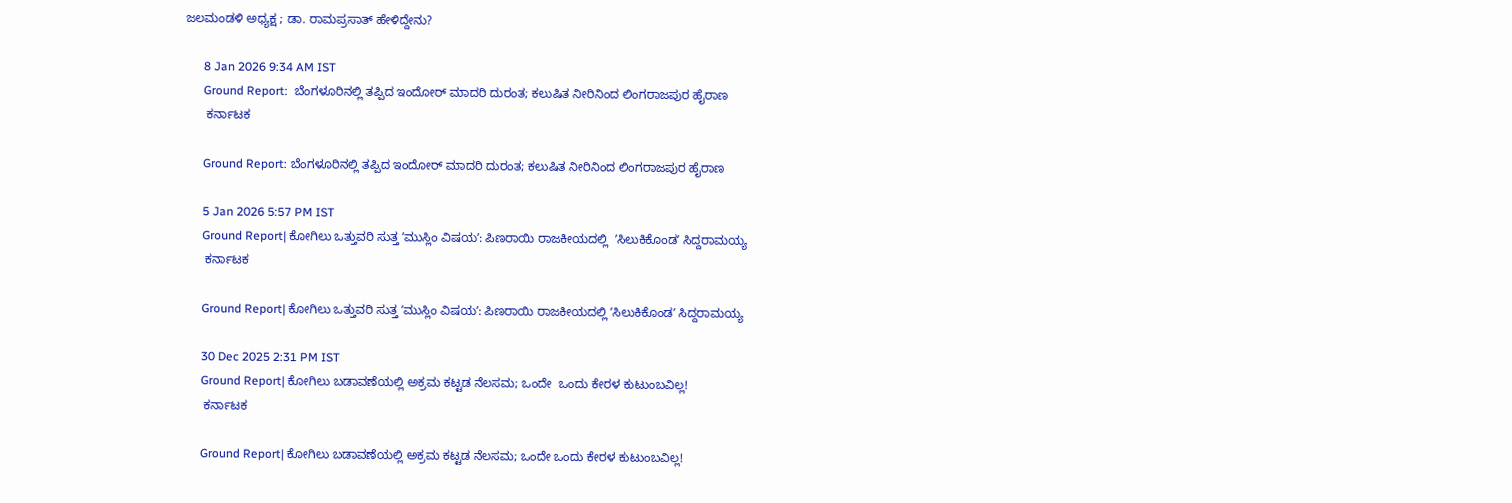ಜಲಮಂಡಳಿ ಅಧ್ಯಕ್ಷ ; ಡಾ. ರಾಮಪ್ರಸಾತ್‌ ಹೇಳಿದ್ದೇನು?

      8 Jan 2026 9:34 AM IST
      Ground Report:  ಬೆಂಗಳೂರಿನಲ್ಲಿ ತಪ್ಪಿದ ಇಂದೋರ್‌ ಮಾದರಿ ದುರಂತ; ಕಲುಷಿತ ನೀರಿನಿಂದ ಲಿಂಗರಾಜಪುರ ಹೈರಾಣ
      ಕರ್ನಾಟಕ

      Ground Report: ಬೆಂಗಳೂರಿನಲ್ಲಿ ತಪ್ಪಿದ ಇಂದೋರ್‌ ಮಾದರಿ ದುರಂತ; ಕಲುಷಿತ ನೀರಿನಿಂದ ಲಿಂಗರಾಜಪುರ ಹೈರಾಣ

      5 Jan 2026 5:57 PM IST
      Ground Report| ಕೋಗಿಲು ಒತ್ತುವರಿ ಸುತ್ತ ʼಮುಸ್ಲಿಂ ವಿಷಯʼ: ಪಿಣರಾಯಿ ರಾಜಕೀಯದಲ್ಲಿ  ʼಸಿಲುಕಿಕೊಂಡʼ ಸಿದ್ದರಾಮಯ್ಯ
      ಕರ್ನಾಟಕ

      Ground Report| ಕೋಗಿಲು ಒತ್ತುವರಿ ಸುತ್ತ ʼಮುಸ್ಲಿಂ ವಿಷಯʼ: ಪಿಣರಾಯಿ ರಾಜಕೀಯದಲ್ಲಿ ʼಸಿಲುಕಿಕೊಂಡʼ ಸಿದ್ದರಾಮಯ್ಯ

      30 Dec 2025 2:31 PM IST
      Ground Report| ಕೋಗಿಲು ಬಡಾವಣೆಯಲ್ಲಿ ಅಕ್ರಮ ಕಟ್ಟಡ ನೆಲಸಮ; ಒಂದೇ  ಒಂದು ಕೇರಳ ಕುಟುಂಬವಿಲ್ಲ!
      ಕರ್ನಾಟಕ

      Ground Report| ಕೋಗಿಲು ಬಡಾವಣೆಯಲ್ಲಿ ಅಕ್ರಮ ಕಟ್ಟಡ ನೆಲಸಮ; ಒಂದೇ ಒಂದು ಕೇರಳ ಕುಟುಂಬವಿಲ್ಲ!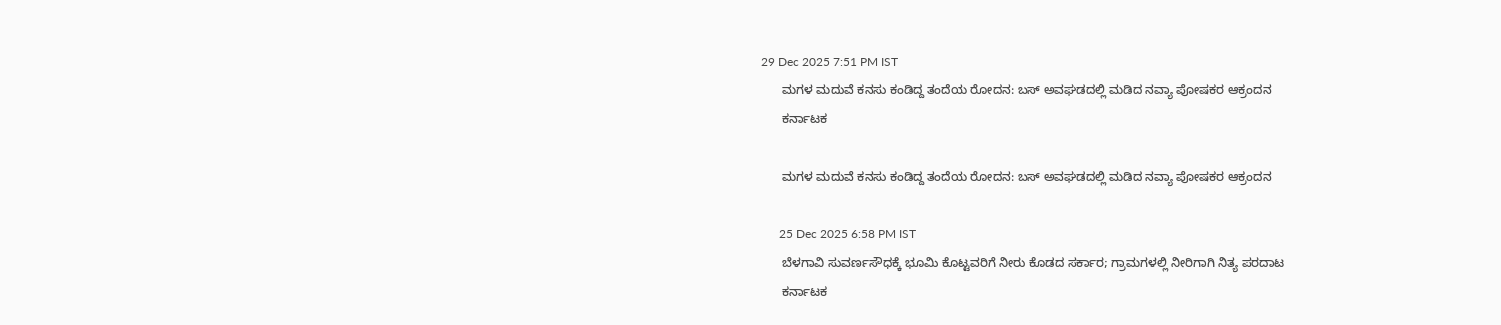29 Dec 2025 7:51 PM IST
      ಮಗಳ ಮದುವೆ ಕನಸು ಕಂಡಿದ್ದ ತಂದೆಯ ರೋದನ: ಬಸ್ ಅವಘಡದಲ್ಲಿ ಮಡಿದ ನವ್ಯಾ ಪೋಷಕರ ಆಕ್ರಂದನ
      ಕರ್ನಾಟಕ

      ಮಗಳ ಮದುವೆ ಕನಸು ಕಂಡಿದ್ದ ತಂದೆಯ ರೋದನ: ಬಸ್ ಅವಘಡದಲ್ಲಿ ಮಡಿದ ನವ್ಯಾ ಪೋಷಕರ ಆಕ್ರಂದನ

      25 Dec 2025 6:58 PM IST
      ಬೆಳಗಾವಿ ಸುವರ್ಣಸೌಧಕ್ಕೆ ಭೂಮಿ ಕೊಟ್ಟವರಿಗೆ ನೀರು ಕೊಡದ ಸರ್ಕಾರ; ಗ್ರಾಮಗಳಲ್ಲಿ ನೀರಿಗಾಗಿ ನಿತ್ಯ ಪರದಾಟ
      ಕರ್ನಾಟಕ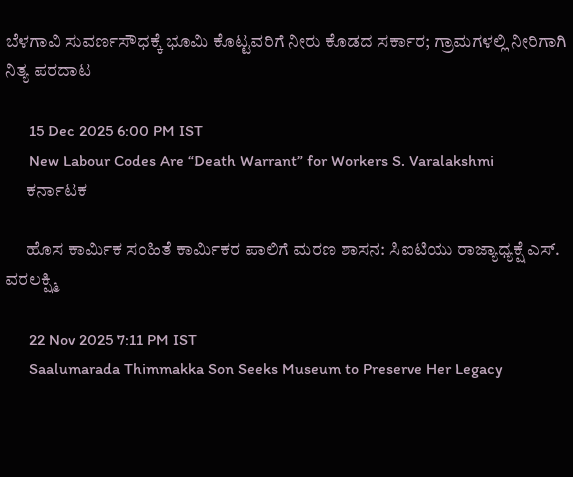ಬೆಳಗಾವಿ ಸುವರ್ಣಸೌಧಕ್ಕೆ ಭೂಮಿ ಕೊಟ್ಟವರಿಗೆ ನೀರು ಕೊಡದ ಸರ್ಕಾರ; ಗ್ರಾಮಗಳಲ್ಲಿ ನೀರಿಗಾಗಿ ನಿತ್ಯ ಪರದಾಟ

      15 Dec 2025 6:00 PM IST
      New Labour Codes Are “Death Warrant” for Workers S. Varalakshmi
      ಕರ್ನಾಟಕ

      ಹೊಸ ಕಾರ್ಮಿಕ ಸಂಹಿತೆ ಕಾರ್ಮಿಕರ ಪಾಲಿಗೆ ಮರಣ ಶಾಸನ: ಸಿಐಟಿಯು ರಾಜ್ಯಾಧ್ಯಕ್ಷೆ ಎಸ್. ವರಲಕ್ಷ್ಮಿ

      22 Nov 2025 7:11 PM IST
      Saalumarada Thimmakka Son Seeks Museum to Preserve Her Legacy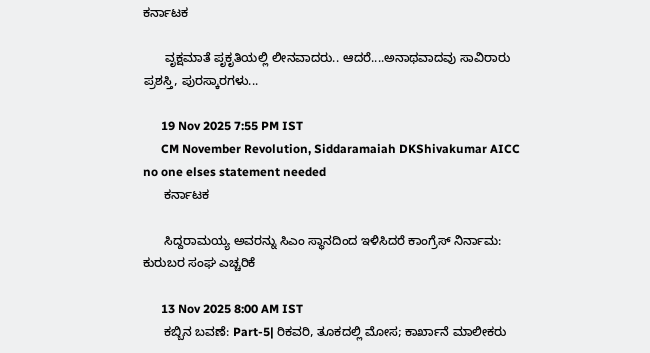ಕರ್ನಾಟಕ

      ವೃಕ್ಷಮಾತೆ ಪೃಕೃತಿಯಲ್ಲಿ ಲೀನವಾದರು.. ಆದರೆ....ಅನಾಥವಾದವು ಸಾವಿರಾರು ಪ್ರಶಸ್ತಿ, ಪುರಸ್ಕಾರಗಳು...

      19 Nov 2025 7:55 PM IST
      CM November Revolution, Siddaramaiah DKShivakumar AICC no one elses statement needed
      ಕರ್ನಾಟಕ

      ಸಿದ್ದರಾಮಯ್ಯ ಅವರನ್ನು ಸಿಎಂ ಸ್ಥಾನದಿಂದ ಇಳಿಸಿದರೆ ಕಾಂಗ್ರೆಸ್‌ ನಿರ್ನಾಮ: ಕುರುಬರ ಸಂಘ ಎಚ್ಚರಿಕೆ

      13 Nov 2025 8:00 AM IST
      ಕಬ್ಬಿನ ಬವಣೆ: Part-5| ರಿಕವರಿ, ತೂಕದಲ್ಲಿ ಮೋಸ; ಕಾರ್ಖಾನೆ ಮಾಲೀಕರು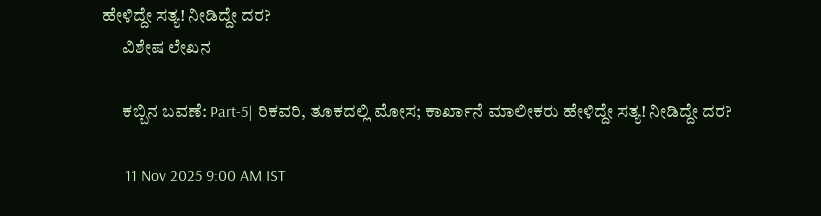ಹೇಳಿದ್ದೇ ಸತ್ಯ! ನೀಡಿದ್ದೇ ದರ?
      ವಿಶೇಷ ಲೇಖನ

      ಕಬ್ಬಿನ ಬವಣೆ: Part-5| ರಿಕವರಿ, ತೂಕದಲ್ಲಿ ಮೋಸ; ಕಾರ್ಖಾನೆ ಮಾಲೀಕರು ಹೇಳಿದ್ದೇ ಸತ್ಯ! ನೀಡಿದ್ದೇ ದರ?

      11 Nov 2025 9:00 AM IST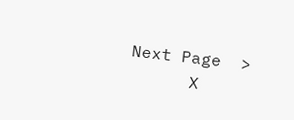Next Page  >
      X